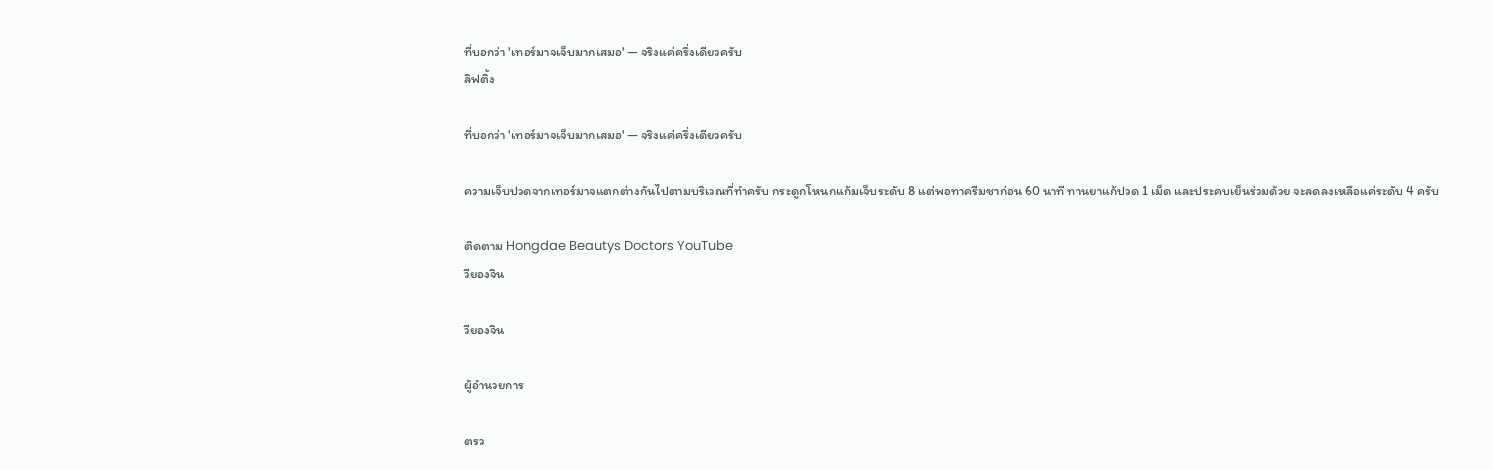ที่บอกว่า 'เทอร์มาจเจ็บมากเสมอ' — จริงแค่ครึ่งเดียวครับ
ลิฟติ้ง

ที่บอกว่า 'เทอร์มาจเจ็บมากเสมอ' — จริงแค่ครึ่งเดียวครับ

ความเจ็บปวดจากเทอร์มาจแตกต่างกันไปตามบริเวณที่ทำครับ กระดูกโหนกแก้มเจ็บระดับ 8 แต่พอทาครีมชาก่อน 60 นาที ทานยาแก้ปวด 1 เม็ด และประคบเย็นร่วมด้วย จะลดลงเหลือแค่ระดับ 4 ครับ

ติดตาม Hongdae Beautys Doctors YouTube
วียองจิน

วียองจิน

ผู้อำนวยการ

ตรว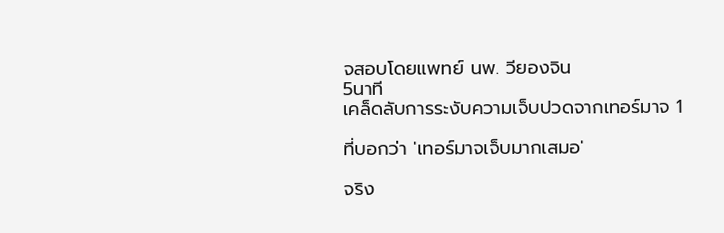จสอบโดยแพทย์ นพ. วียองจิน
5นาที
เคล็ดลับการระงับความเจ็บปวดจากเทอร์มาจ 1

ที่บอกว่า 'เทอร์มาจเจ็บมากเสมอ'

จริง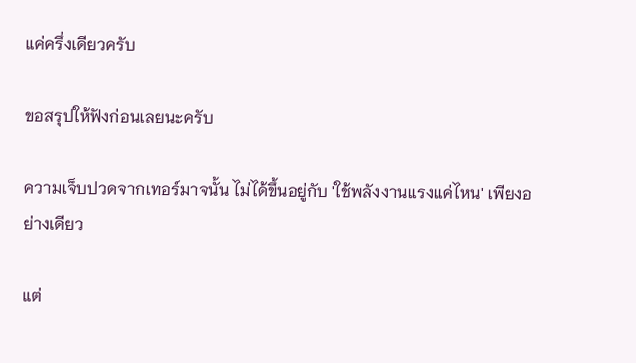แค่ครึ่งเดียวครับ

ขอสรุปให้ฟังก่อนเลยนะครับ

ความเจ็บปวดจากเทอร์มาจนั้น ไม่ได้ขึ้นอยู่กับ 'ใช้พลังงานแรงแค่ไหน' เพียงอย่างเดียว

แต่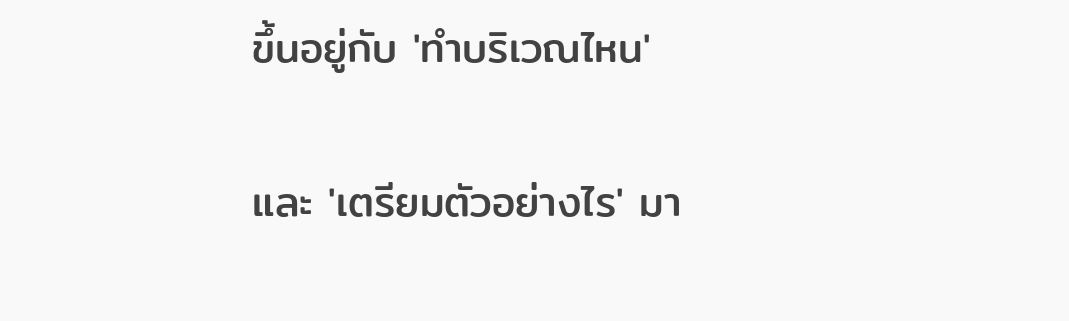ขึ้นอยู่กับ 'ทำบริเวณไหน'

และ 'เตรียมตัวอย่างไร' มา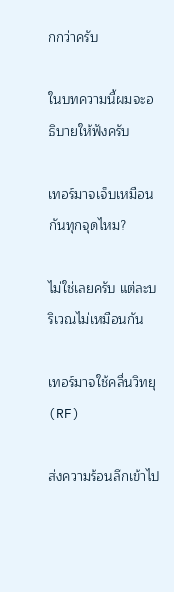กกว่าครับ

ในบทความนี้ผมจะอธิบายให้ฟังครับ

เทอร์มาจเจ็บเหมือนกันทุกจุดไหม?

ไม่ใช่เลยครับ แต่ละบริเวณไม่เหมือนกัน

เทอร์มาจใช้คลื่นวิทยุ (RF)

ส่งความร้อนลึกเข้าไป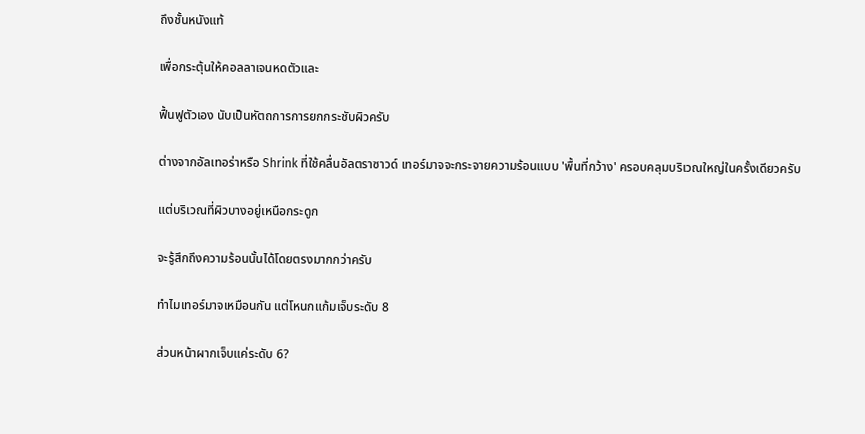ถึงชั้นหนังแท้

เพื่อกระตุ้นให้คอลลาเจนหดตัวและ

ฟื้นฟูตัวเอง นับเป็นหัตถการการยกกระชับผิวครับ

ต่างจากอัลเทอร่าหรือ Shrink ที่ใช้คลื่นอัลตราซาวด์ เทอร์มาจจะกระจายความร้อนแบบ 'พื้นที่กว้าง' ครอบคลุมบริเวณใหญ่ในครั้งเดียวครับ

แต่บริเวณที่ผิวบางอยู่เหนือกระดูก

จะรู้สึกถึงความร้อนนั้นได้โดยตรงมากกว่าครับ

ทำไมเทอร์มาจเหมือนกัน แต่โหนกแก้มเจ็บระดับ 8

ส่วนหน้าผากเจ็บแค่ระดับ 6?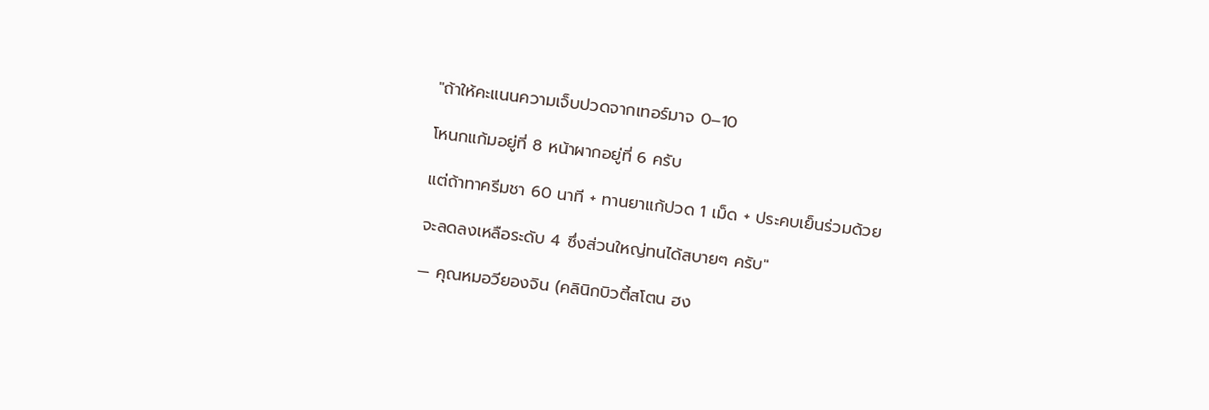"ถ้าให้คะแนนความเจ็บปวดจากเทอร์มาจ 0–10

โหนกแก้มอยู่ที่ 8 หน้าผากอยู่ที่ 6 ครับ

แต่ถ้าทาครีมชา 60 นาที + ทานยาแก้ปวด 1 เม็ด + ประคบเย็นร่วมด้วย

จะลดลงเหลือระดับ 4 ซึ่งส่วนใหญ่ทนได้สบายๆ ครับ"

— คุณหมอวียองจิน (คลินิกบิวตี้สโตน ฮง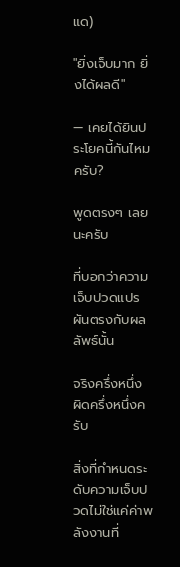แด)

"ยิ่งเจ็บมาก ยิ่งได้ผลดี"

— เคยได้ยินประโยคนี้กันไหมครับ?

พูดตรงๆ เลยนะครับ

ที่บอกว่าความเจ็บปวดแปรผันตรงกับผลลัพธ์นั้น

จริงครึ่งหนึ่ง ผิดครึ่งหนึ่งครับ

สิ่งที่กำหนดระดับความเจ็บปวดไม่ใช่แค่ค่าพลังงานที่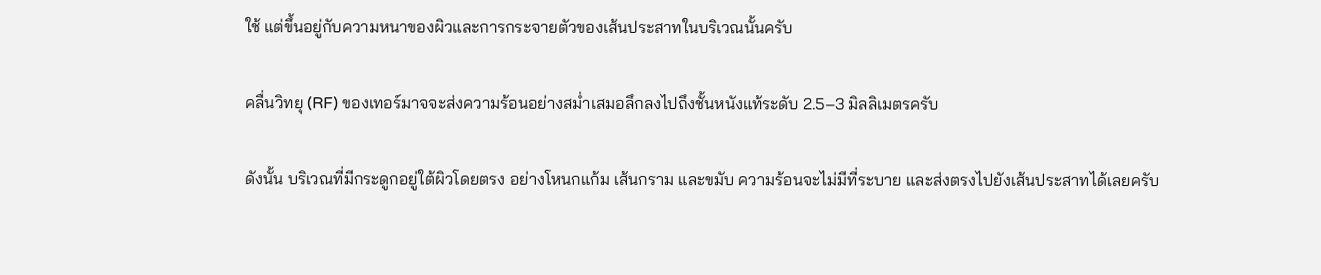ใช้ แต่ขึ้นอยู่กับความหนาของผิวและการกระจายตัวของเส้นประสาทในบริเวณนั้นครับ

คลื่นวิทยุ (RF) ของเทอร์มาจจะส่งความร้อนอย่างสม่ำเสมอลึกลงไปถึงชั้นหนังแท้ระดับ 2.5–3 มิลลิเมตรครับ

ดังนั้น บริเวณที่มีกระดูกอยู่ใต้ผิวโดยตรง อย่างโหนกแก้ม เส้นกราม และขมับ ความร้อนจะไม่มีที่ระบาย และส่งตรงไปยังเส้นประสาทได้เลยครับ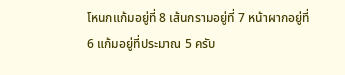โหนกแก้มอยู่ที่ 8 เส้นกรามอยู่ที่ 7 หน้าผากอยู่ที่ 6 แก้มอยู่ที่ประมาณ 5 ครับ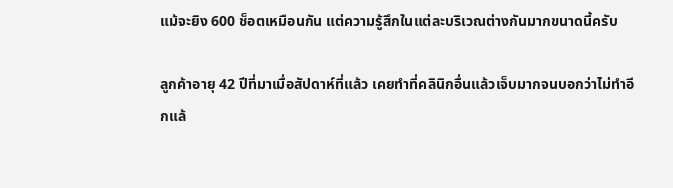แม้จะยิง 600 ช็อตเหมือนกัน แต่ความรู้สึกในแต่ละบริเวณต่างกันมากขนาดนี้ครับ

ลูกค้าอายุ 42 ปีที่มาเมื่อสัปดาห์ที่แล้ว เคยทำที่คลินิกอื่นแล้วเจ็บมากจนบอกว่าไม่ทำอีกแล้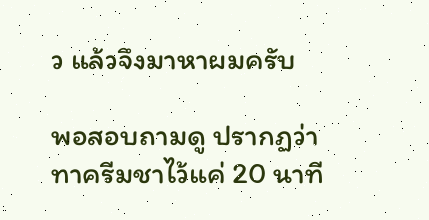ว แล้วจึงมาหาผมครับ

พอสอบถามดู ปรากฏว่าทาครีมชาไว้แค่ 20 นาที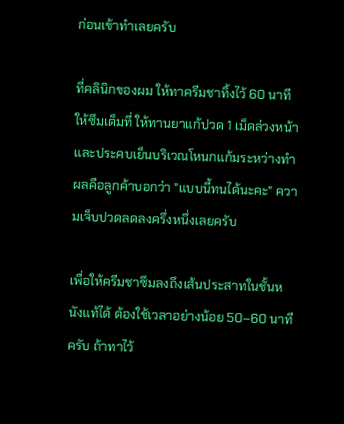ก่อนเข้าทำเลยครับ

ที่คลินิกของผม ให้ทาครีมชาทิ้งไว้ 60 นาทีให้ซึมเต็มที่ ให้ทานยาแก้ปวด 1 เม็ดล่วงหน้า และประคบเย็นบริเวณโหนกแก้มระหว่างทำ ผลคือลูกค้าบอกว่า "แบบนี้ทนได้นะคะ" ความเจ็บปวดลดลงครึ่งหนึ่งเลยครับ

เพื่อให้ครีมชาซึมลงถึงเส้นประสาทในชั้นหนังแท้ได้ ต้องใช้เวลาอย่างน้อย 50–60 นาทีครับ ถ้าทาไว้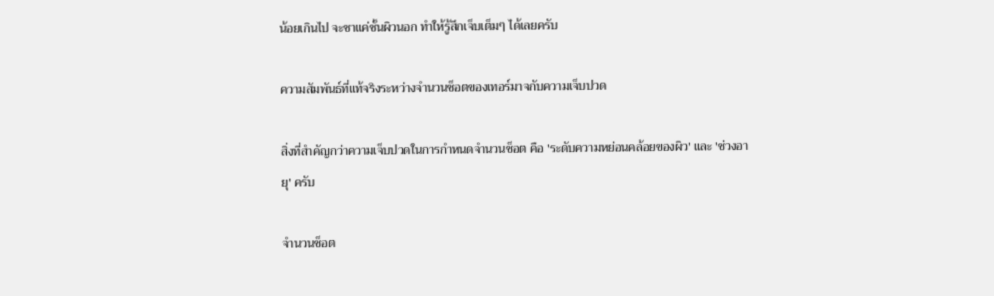น้อยเกินไป จะชาแค่ชั้นผิวนอก ทำให้รู้สึกเจ็บเต็มๆ ได้เลยครับ

ความสัมพันธ์ที่แท้จริงระหว่างจำนวนช็อตของเทอร์มาจกับความเจ็บปวด

สิ่งที่สำคัญกว่าความเจ็บปวดในการกำหนดจำนวนช็อต คือ 'ระดับความหย่อนคล้อยของผิว' และ 'ช่วงอายุ' ครับ

จำนวนช็อต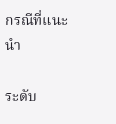กรณีที่แนะนำ

ระดับ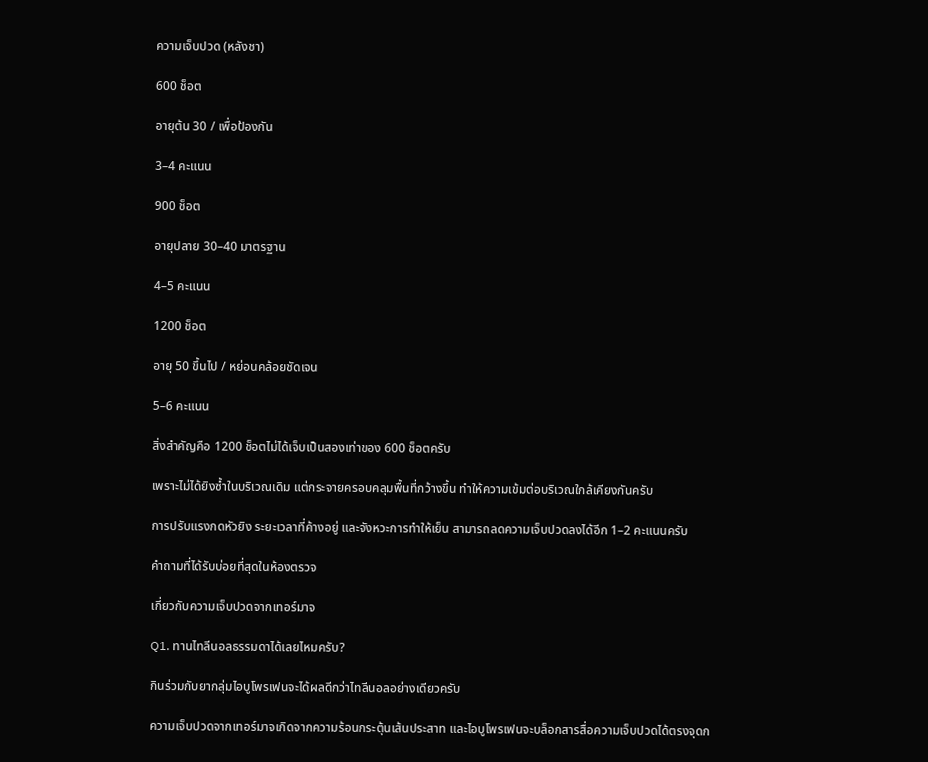ความเจ็บปวด (หลังชา)

600 ช็อต

อายุต้น 30 / เพื่อป้องกัน

3–4 คะแนน

900 ช็อต

อายุปลาย 30–40 มาตรฐาน

4–5 คะแนน

1200 ช็อต

อายุ 50 ขึ้นไป / หย่อนคล้อยชัดเจน

5–6 คะแนน

สิ่งสำคัญคือ 1200 ช็อตไม่ได้เจ็บเป็นสองเท่าของ 600 ช็อตครับ

เพราะไม่ได้ยิงซ้ำในบริเวณเดิม แต่กระจายครอบคลุมพื้นที่กว้างขึ้น ทำให้ความเข้มต่อบริเวณใกล้เคียงกันครับ

การปรับแรงกดหัวยิง ระยะเวลาที่ค้างอยู่ และจังหวะการทำให้เย็น สามารถลดความเจ็บปวดลงได้อีก 1–2 คะแนนครับ

คำถามที่ได้รับบ่อยที่สุดในห้องตรวจ

เกี่ยวกับความเจ็บปวดจากเทอร์มาจ

Q1. ทานไทลีนอลธรรมดาได้เลยไหมครับ?

กินร่วมกับยากลุ่มไอบูโพรเฟนจะได้ผลดีกว่าไทลีนอลอย่างเดียวครับ

ความเจ็บปวดจากเทอร์มาจเกิดจากความร้อนกระตุ้นเส้นประสาท และไอบูโพรเฟนจะบล็อกสารสื่อความเจ็บปวดได้ตรงจุดก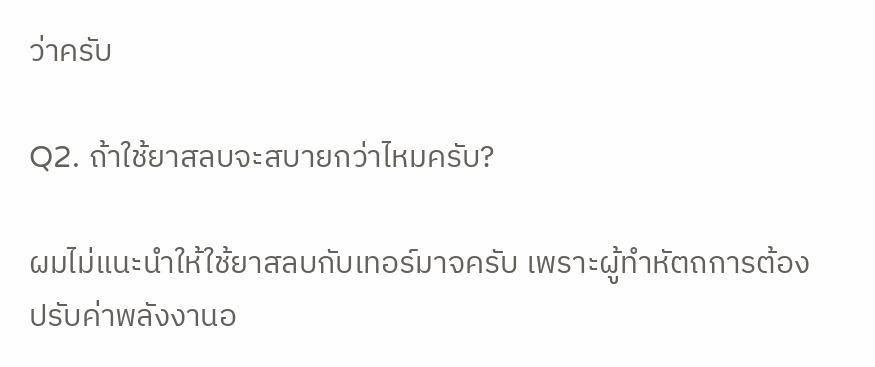ว่าครับ

Q2. ถ้าใช้ยาสลบจะสบายกว่าไหมครับ?

ผมไม่แนะนำให้ใช้ยาสลบกับเทอร์มาจครับ เพราะผู้ทำหัตถการต้องปรับค่าพลังงานอ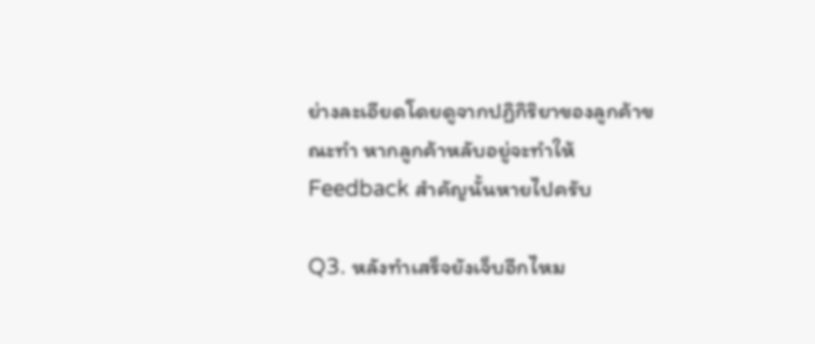ย่างละเอียดโดยดูจากปฏิกิริยาของลูกค้าขณะทำ หากลูกค้าหลับอยู่จะทำให้ Feedback สำคัญนั้นหายไปครับ

Q3. หลังทำเสร็จยังเจ็บอีกไหม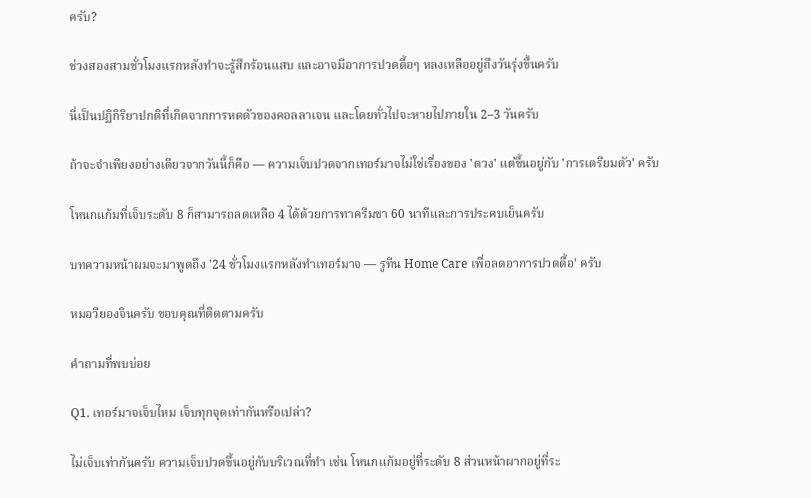ครับ?

ช่วงสองสามชั่วโมงแรกหลังทำจะรู้สึกร้อนแสบ และอาจมีอาการปวดตื้อๆ หลงเหลืออยู่ถึงวันรุ่งขึ้นครับ

นี่เป็นปฏิกิริยาปกติที่เกิดจากการหดตัวของคอลลาเจน และโดยทั่วไปจะหายไปภายใน 2–3 วันครับ

ถ้าจะจำเพียงอย่างเดียวจากวันนี้ก็คือ — ความเจ็บปวดจากเทอร์มาจไม่ใช่เรื่องของ 'ดวง' แต่ขึ้นอยู่กับ 'การเตรียมตัว' ครับ

โหนกแก้มที่เจ็บระดับ 8 ก็สามารถลดเหลือ 4 ได้ด้วยการทาครีมชา 60 นาทีและการประคบเย็นครับ

บทความหน้าผมจะมาพูดถึง '24 ชั่วโมงแรกหลังทำเทอร์มาจ — รูทีน Home Care เพื่อลดอาการปวดตื้อ' ครับ

หมอวียองจินครับ ขอบคุณที่ติดตามครับ

คำถามที่พบบ่อย

Q1. เทอร์มาจเจ็บไหม เจ็บทุกจุดเท่ากันหรือเปล่า?

ไม่เจ็บเท่ากันครับ ความเจ็บปวดขึ้นอยู่กับบริเวณที่ทำ เช่น โหนกแก้มอยู่ที่ระดับ 8 ส่วนหน้าผากอยู่ที่ระ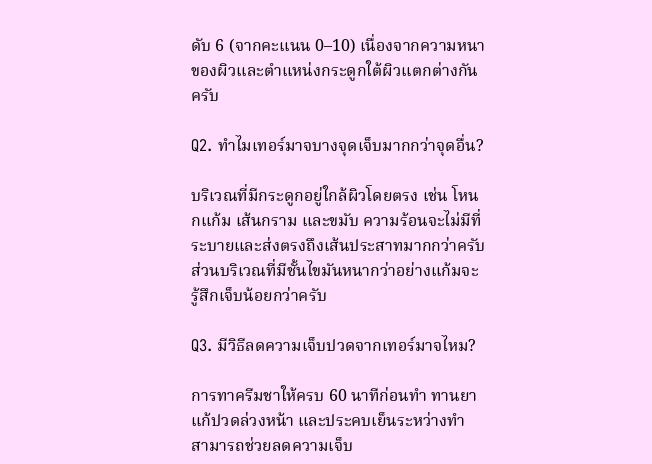ดับ 6 (จากคะแนน 0–10) เนื่องจากความหนาของผิวและตำแหน่งกระดูกใต้ผิวแตกต่างกันครับ

Q2. ทำไมเทอร์มาจบางจุดเจ็บมากกว่าจุดอื่น?

บริเวณที่มีกระดูกอยู่ใกล้ผิวโดยตรง เช่น โหนกแก้ม เส้นกราม และขมับ ความร้อนจะไม่มีที่ระบายและส่งตรงถึงเส้นประสาทมากกว่าครับ ส่วนบริเวณที่มีชั้นไขมันหนากว่าอย่างแก้มจะรู้สึกเจ็บน้อยกว่าครับ

Q3. มีวิธีลดความเจ็บปวดจากเทอร์มาจไหม?

การทาครีมชาให้ครบ 60 นาทีก่อนทำ ทานยาแก้ปวดล่วงหน้า และประคบเย็นระหว่างทำ สามารถช่วยลดความเจ็บ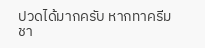ปวดได้มากครับ หากทาครีมชา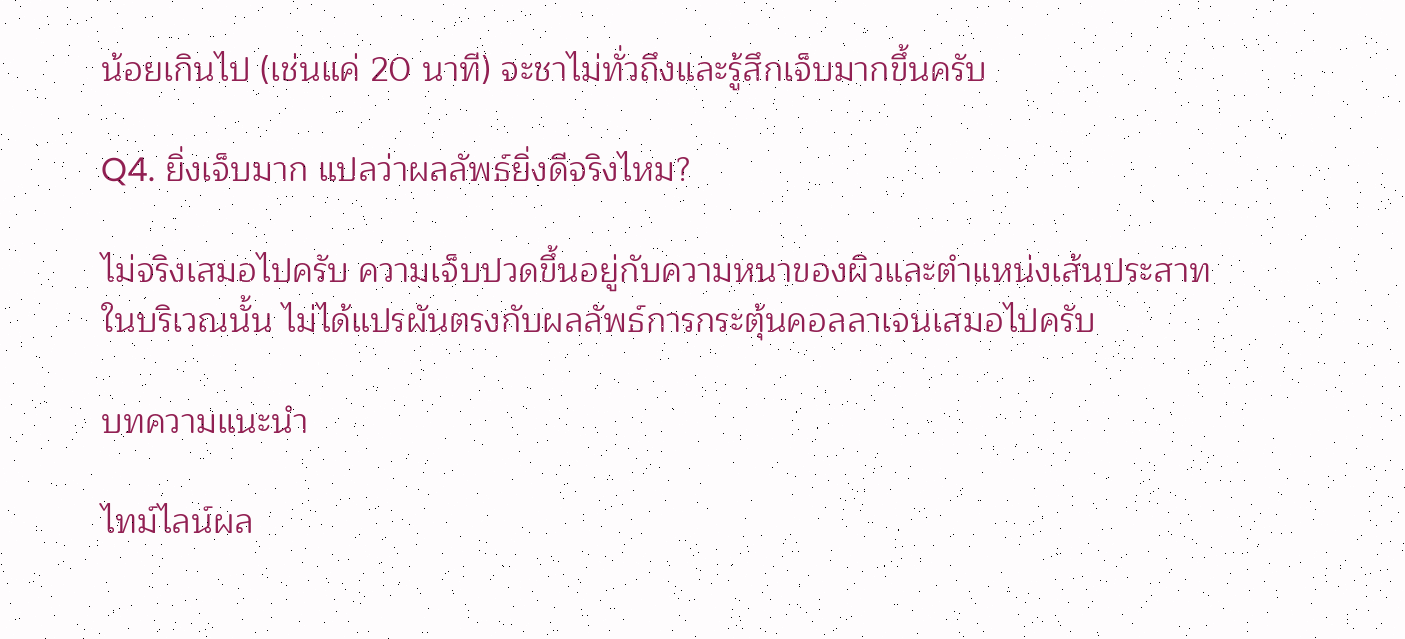น้อยเกินไป (เช่นแค่ 20 นาที) จะชาไม่ทั่วถึงและรู้สึกเจ็บมากขึ้นครับ

Q4. ยิ่งเจ็บมาก แปลว่าผลลัพธ์ยิ่งดีจริงไหม?

ไม่จริงเสมอไปครับ ความเจ็บปวดขึ้นอยู่กับความหนาของผิวและตำแหน่งเส้นประสาทในบริเวณนั้น ไม่ได้แปรผันตรงกับผลลัพธ์การกระตุ้นคอลลาเจนเสมอไปครับ

บทความแนะนำ

ไทม์ไลน์ผล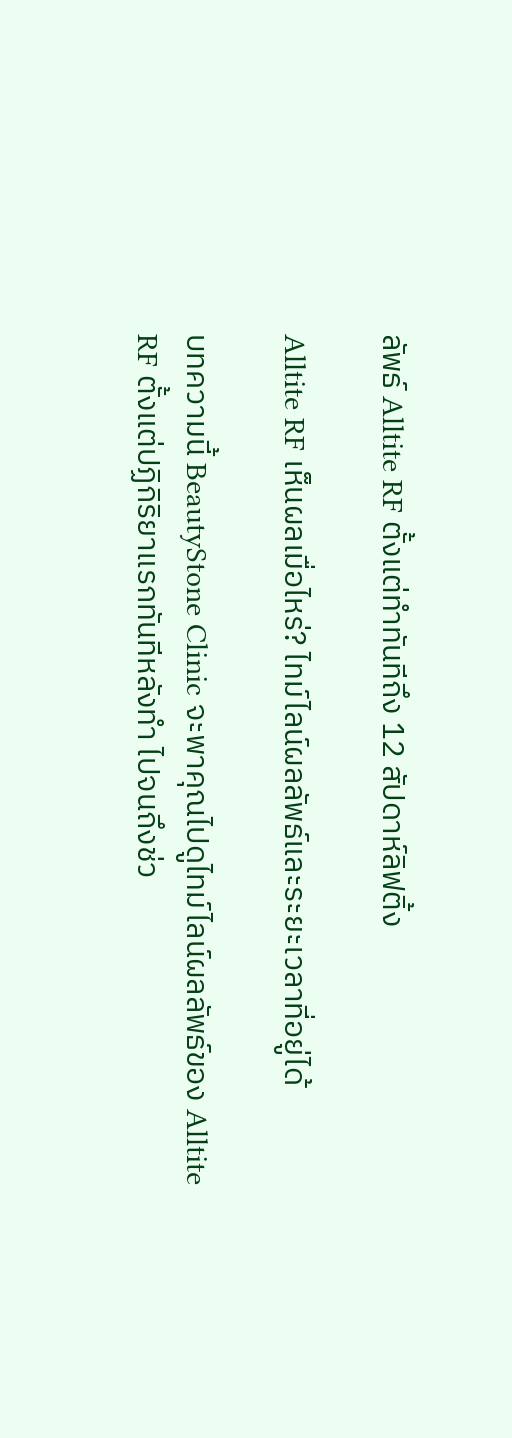ลัพธ์ Alltite RF ตั้งแต่ทำทันทีถึง 12 สัปดาห์ลิฟติ้ง

Alltite RF เห็นผลเมื่อไหร่? ไทม์ไลน์ผลลัพธ์และระยะเวลาที่อยู่ได้

บทความนี้ BeautyStone Clinic จะพาคุณไปดูไทม์ไลน์ผลลัพธ์ของ Alltite RF ตั้งแต่ปฏิกิริยาแรกทันทีหลังทำ ไปจนถึงช่ว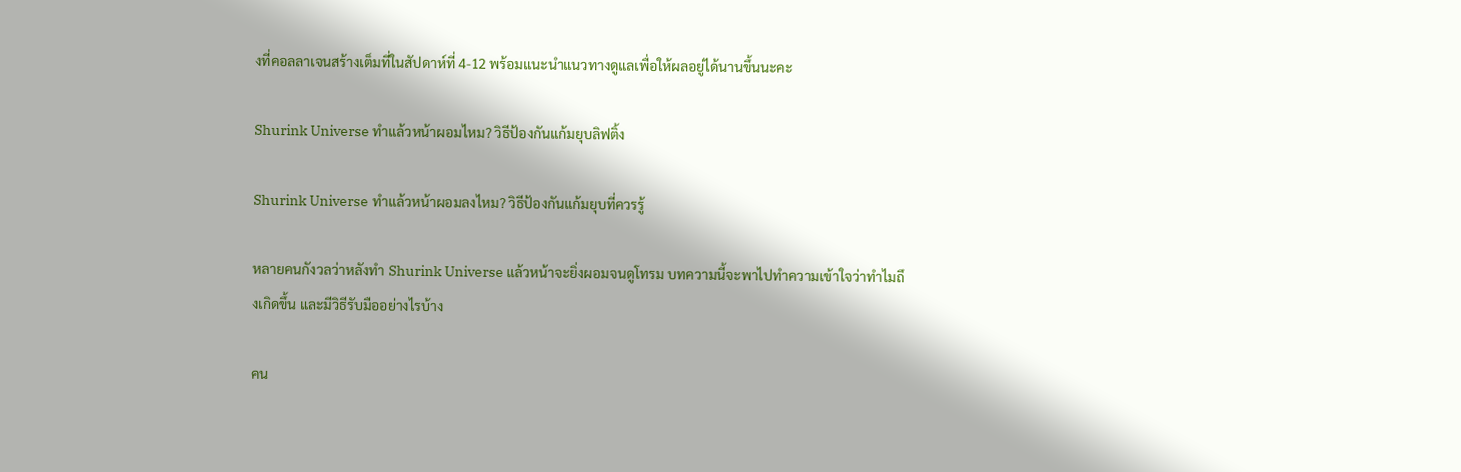งที่คอลลาเจนสร้างเต็มที่ในสัปดาห์ที่ 4-12 พร้อมแนะนำแนวทางดูแลเพื่อให้ผลอยู่ได้นานขึ้นนะคะ

Shurink Universe ทำแล้วหน้าผอมไหม? วิธีป้องกันแก้มยุบลิฟติ้ง

Shurink Universe ทำแล้วหน้าผอมลงไหม? วิธีป้องกันแก้มยุบที่ควรรู้

หลายคนกังวลว่าหลังทำ Shurink Universe แล้วหน้าจะยิ่งผอมจนดูโทรม บทความนี้จะพาไปทำความเข้าใจว่าทำไมถึงเกิดขึ้น และมีวิธีรับมืออย่างไรบ้าง

คน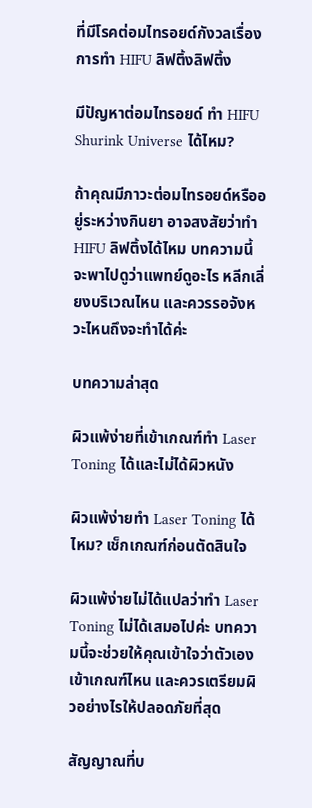ที่มีโรคต่อมไทรอยด์กังวลเรื่องการทำ HIFU ลิฟติ้งลิฟติ้ง

มีปัญหาต่อมไทรอยด์ ทำ HIFU Shurink Universe ได้ไหม?

ถ้าคุณมีภาวะต่อมไทรอยด์หรืออยู่ระหว่างกินยา อาจสงสัยว่าทำ HIFU ลิฟติ้งได้ไหม บทความนี้จะพาไปดูว่าแพทย์ดูอะไร หลีกเลี่ยงบริเวณไหน และควรรอจังหวะไหนถึงจะทำได้ค่ะ

บทความล่าสุด

ผิวแพ้ง่ายที่เข้าเกณฑ์ทำ Laser Toning ได้และไม่ได้ผิวหนัง

ผิวแพ้ง่ายทำ Laser Toning ได้ไหม? เช็กเกณฑ์ก่อนตัดสินใจ

ผิวแพ้ง่ายไม่ได้แปลว่าทำ Laser Toning ไม่ได้เสมอไปค่ะ บทความนี้จะช่วยให้คุณเข้าใจว่าตัวเองเข้าเกณฑ์ไหน และควรเตรียมผิวอย่างไรให้ปลอดภัยที่สุด

สัญญาณที่บ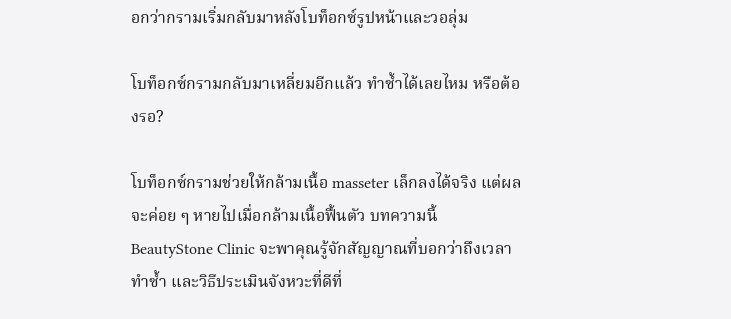อกว่ากรามเริ่มกลับมาหลังโบท็อกซ์รูปหน้าและวอลุ่ม

โบท็อกซ์กรามกลับมาเหลี่ยมอีกแล้ว ทำซ้ำได้เลยไหม หรือต้องรอ?

โบท็อกซ์กรามช่วยให้กล้ามเนื้อ masseter เล็กลงได้จริง แต่ผลจะค่อย ๆ หายไปเมื่อกล้ามเนื้อฟื้นตัว บทความนี้ BeautyStone Clinic จะพาคุณรู้จักสัญญาณที่บอกว่าถึงเวลาทำซ้ำ และวิธีประเมินจังหวะที่ดีที่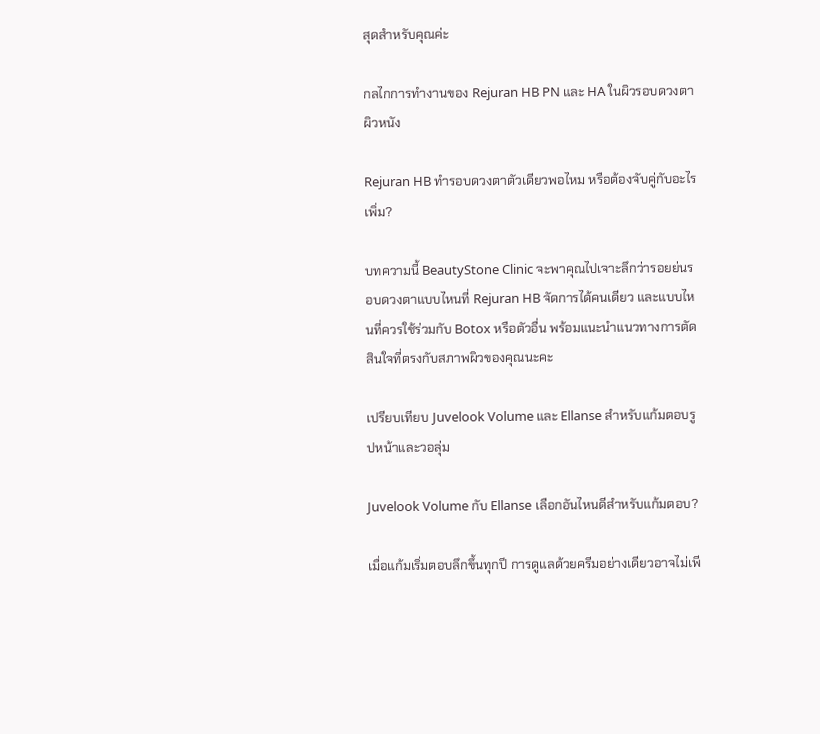สุดสำหรับคุณค่ะ

กลไกการทำงานของ Rejuran HB PN และ HA ในผิวรอบดวงตาผิวหนัง

Rejuran HB ทำรอบดวงตาตัวเดียวพอไหม หรือต้องจับคู่กับอะไรเพิ่ม?

บทความนี้ BeautyStone Clinic จะพาคุณไปเจาะลึกว่ารอยย่นรอบดวงตาแบบไหนที่ Rejuran HB จัดการได้คนเดียว และแบบไหนที่ควรใช้ร่วมกับ Botox หรือตัวอื่น พร้อมแนะนำแนวทางการตัดสินใจที่ตรงกับสภาพผิวของคุณนะคะ

เปรียบเทียบ Juvelook Volume และ Ellanse สำหรับแก้มตอบรูปหน้าและวอลุ่ม

Juvelook Volume กับ Ellanse เลือกอันไหนดีสำหรับแก้มตอบ?

เมื่อแก้มเริ่มตอบลึกขึ้นทุกปี การดูแลด้วยครีมอย่างเดียวอาจไม่เพี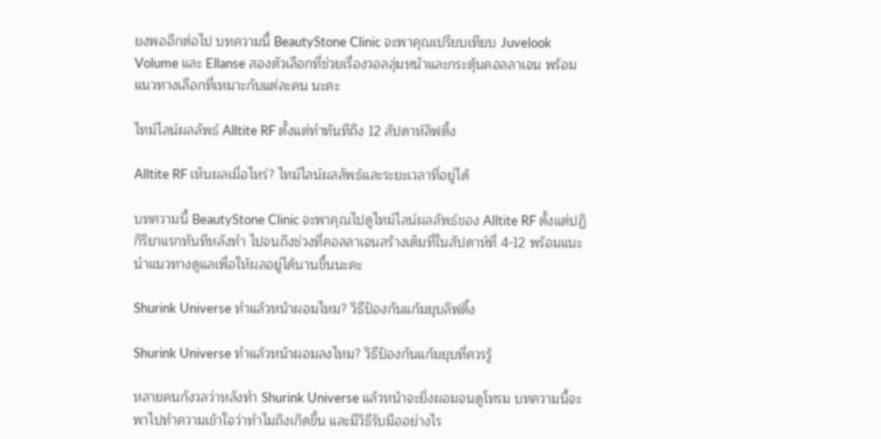ยงพออีกต่อไป บทความนี้ BeautyStone Clinic จะพาคุณเปรียบเทียบ Juvelook Volume และ Ellanse สองตัวเลือกที่ช่วยเรื่องวอลลุ่มหน้าและกระตุ้นคอลลาเจน พร้อมแนวทางเลือกที่เหมาะกับแต่ละคน นะคะ

ไทม์ไลน์ผลลัพธ์ Alltite RF ตั้งแต่ทำทันทีถึง 12 สัปดาห์ลิฟติ้ง

Alltite RF เห็นผลเมื่อไหร่? ไทม์ไลน์ผลลัพธ์และระยะเวลาที่อยู่ได้

บทความนี้ BeautyStone Clinic จะพาคุณไปดูไทม์ไลน์ผลลัพธ์ของ Alltite RF ตั้งแต่ปฏิกิริยาแรกทันทีหลังทำ ไปจนถึงช่วงที่คอลลาเจนสร้างเต็มที่ในสัปดาห์ที่ 4-12 พร้อมแนะนำแนวทางดูแลเพื่อให้ผลอยู่ได้นานขึ้นนะคะ

Shurink Universe ทำแล้วหน้าผอมไหม? วิธีป้องกันแก้มยุบลิฟติ้ง

Shurink Universe ทำแล้วหน้าผอมลงไหม? วิธีป้องกันแก้มยุบที่ควรรู้

หลายคนกังวลว่าหลังทำ Shurink Universe แล้วหน้าจะยิ่งผอมจนดูโทรม บทความนี้จะพาไปทำความเข้าใจว่าทำไมถึงเกิดขึ้น และมีวิธีรับมืออย่างไร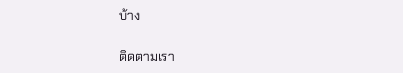บ้าง

ติดตามเรา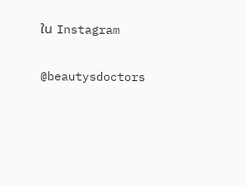ใน Instagram

@beautysdoctors